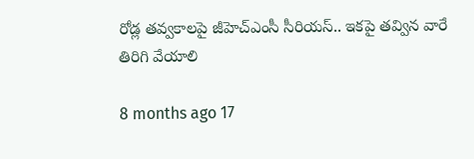రోడ్ల తవ్వకాలపై జీహెచ్ఎంసీ సీరియస్.. ఇకపై తవ్విన వారే తిరిగి వేయాలి

8 months ago 17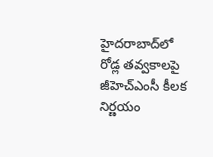హైదరాబాద్‌లో రోడ్ల తవ్వకాలపై జీహెచ్ఎంసీ కీలక నిర్ణయం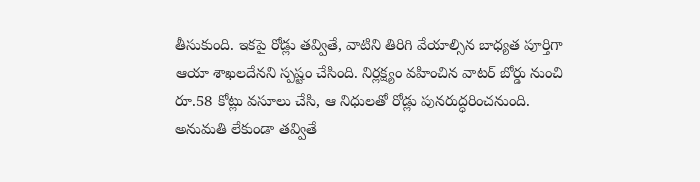తీసుకుంది. ఇకపై రోడ్లు తవ్వితే, వాటిని తిరిగి వేయాల్సిన బాధ్యత పూర్తిగా ఆయా శాఖలదేనని స్పష్టం చేసింది. నిర్లక్ష్యం వహించిన వాటర్ బోర్డు నుంచి రూ.58 కోట్లు వసూలు చేసి, ఆ నిధులతో రోడ్లు పునరుద్ధరించనుంది. అనుమతి లేకుండా తవ్వితే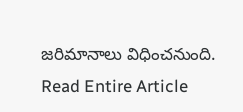జరిమానాలు విధించనుంది.
Read Entire Article